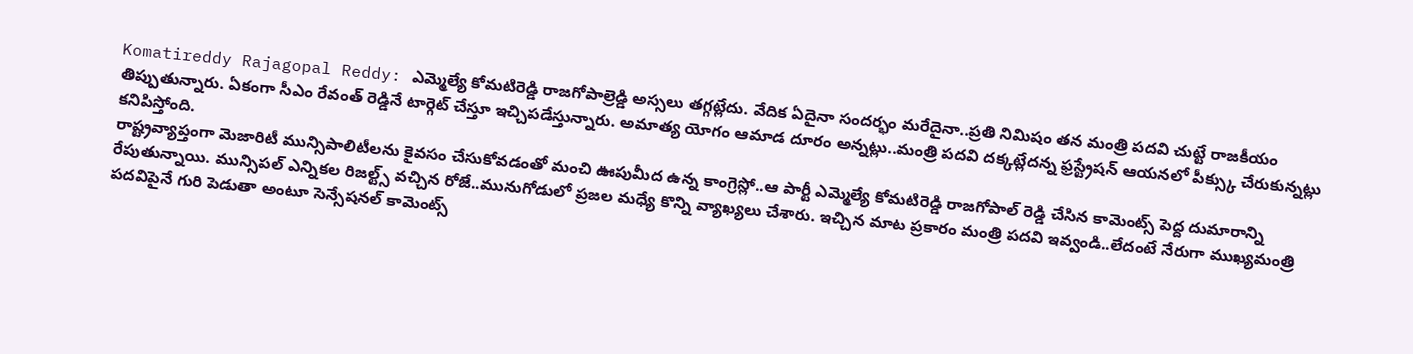Komatireddy Rajagopal Reddy: ఎమ్మెల్యే కోమటిరెడ్డి రాజగోపాల్రెడ్డి అస్సలు తగ్గట్లేదు. వేదిక ఏదైనా సందర్భం మరేదైనా..ప్రతి నిమిషం తన మంత్రి పదవి చుట్టే రాజకీయం తిప్పుతున్నారు. ఏకంగా సీఎం రేవంత్ రెడ్డినే టార్గెట్ చేస్తూ ఇచ్చిపడేస్తున్నారు. అమాత్య యోగం ఆమాడ దూరం అన్నట్లు..మంత్రి పదవి దక్కట్లేదన్న ఫ్రస్ట్రేషన్ ఆయనలో పీక్స్కు చేరుకున్నట్లు కనిపిస్తోంది.
రాష్ట్రవ్యాప్తంగా మెజారిటీ మున్సిపాలిటీలను కైవసం చేసుకోవడంతో మంచి ఊపుమీద ఉన్న కాంగ్రెస్లో..ఆ పార్టీ ఎమ్మెల్యే కోమటిరెడ్డి రాజగోపాల్ రెడ్డి చేసిన కామెంట్స్ పెద్ద దుమారాన్ని రేపుతున్నాయి. మున్సిపల్ ఎన్నికల రిజల్ట్స్ వచ్చిన రోజే..మునుగోడులో ప్రజల మధ్యే కొన్ని వ్యాఖ్యలు చేశారు. ఇచ్చిన మాట ప్రకారం మంత్రి పదవి ఇవ్వండి..లేదంటే నేరుగా ముఖ్యమంత్రి పదవిపైనే గురి పెడుతా అంటూ సెన్సేషనల్ కామెంట్స్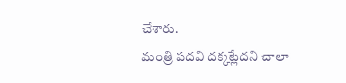చేశారు.
మంత్రి పదవి దక్కట్లేదని చాలా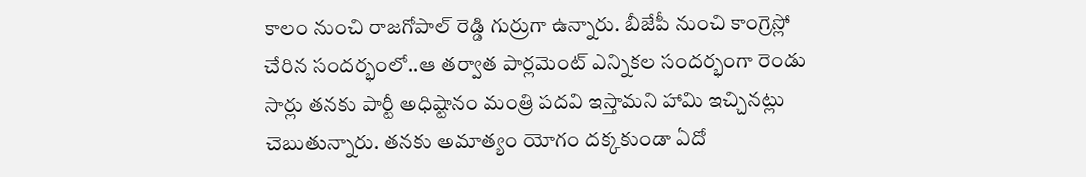కాలం నుంచి రాజగోపాల్ రెడ్డి గుర్రుగా ఉన్నారు. బీజేపీ నుంచి కాంగ్రెస్లో చేరిన సందర్భంలో..ఆ తర్వాత పార్లమెంట్ ఎన్నికల సందర్భంగా రెండు సార్లు తనకు పార్టీ అధిష్టానం మంత్రి పదవి ఇస్తామని హామి ఇచ్చినట్లు చెబుతున్నారు. తనకు అమాత్యం యోగం దక్కకుండా ఏదో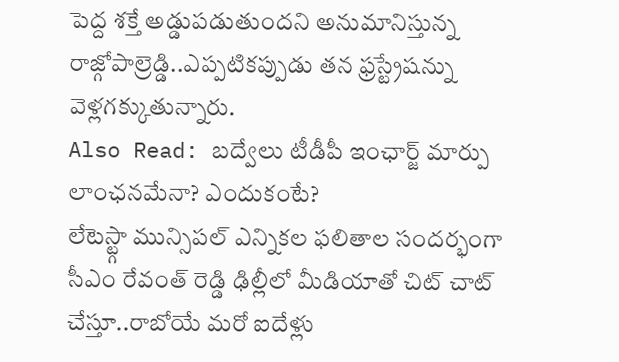పెద్ద శక్తే అడ్డుపడుతుందని అనుమానిస్తున్న రాజ్గోపాల్రెడ్డి..ఎప్పటికప్పుడు తన ఫ్రస్ట్రేషన్ను వెళ్లగక్కుతున్నారు.
Also Read: బద్వేలు టీడీపీ ఇంఛార్జ్ మార్పు లాంఛనమేనా? ఎందుకంటే?
లేటెస్ట్గా మున్సిపల్ ఎన్నికల ఫలితాల సందర్భంగా సీఎం రేవంత్ రెడ్డి ఢిల్లీలో మీడియాతో చిట్ చాట్ చేస్తూ..రాబోయే మరో ఐదేళ్లు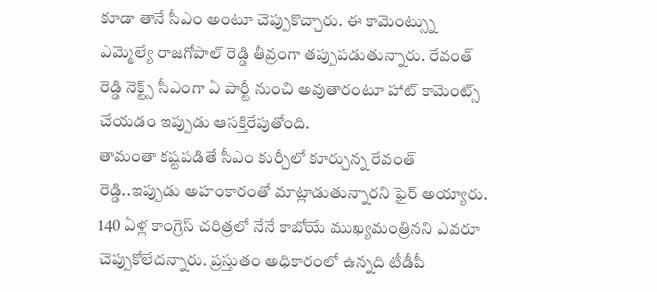కూడా తానే సీఎం అంటూ చెప్పుకొచ్చారు. ఈ కామెంట్స్ను ఎమ్మెల్యే రాజగోపాల్ రెడ్డి తీవ్రంగా తప్పుపడుతున్నారు. రేవంత్ రెడ్డి నెక్ట్స్ సీఎంగా ఏ పార్టీ నుంచి అవుతారంటూ హాట్ కామెంట్స్ చేయడం ఇప్పుడు ఆసక్తిరేపుతోంది.
తామంతా కష్టపడితే సీఎం కుర్చీలో కూర్చున్న రేవంత్ రెడ్డి..ఇప్పుడు అహంకారంతో మాట్లాడుతున్నారని ఫైర్ అయ్యారు. 140 ఏళ్ల కాంగ్రెస్ చరిత్రలో నేనే కాబోయే ముఖ్యమంత్రినని ఎవరూ చెప్పుకోలేదన్నారు. ప్రస్తుతం అధికారంలో ఉన్నది టీడీపీ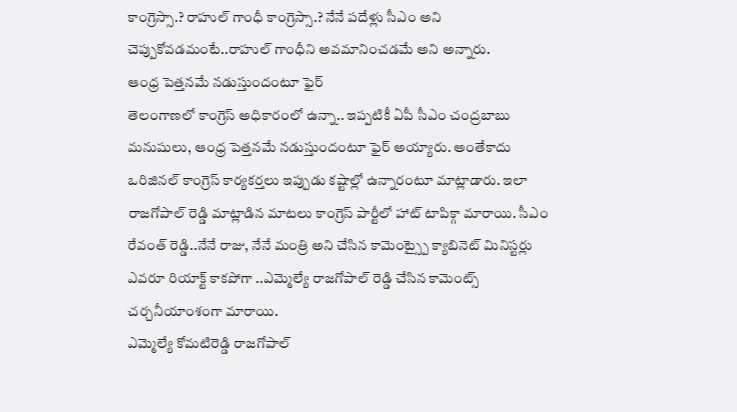కాంగ్రెస్సా.? రాహుల్ గాంధీ కాంగ్రెస్సా.? నేనే పదేళ్లు సీఎం అని చెప్పుకోవడమంటే..రాహుల్ గాంధీని అవమానించడమే అని అన్నారు.
ఆంధ్ర పెత్తనమే నడుస్తుందంటూ ఫైర్
తెలంగాణలో కాంగ్రెస్ అధికారంలో ఉన్నా.. ఇప్పటికీ ఏపీ సీఎం చంద్రబాబు మనుషులు, ఆంధ్ర పెత్తనమే నడుస్తుందంటూ ఫైర్ అయ్యారు. అంతేకాదు ఒరిజినల్ కాంగ్రెస్ కార్యకర్తలు ఇప్పుడు కష్టాల్లో ఉన్నారంటూ మాట్లాడారు. ఇలా రాజగోపాల్ రెడ్డి మాట్లాడిన మాటలు కాంగ్రెస్ పార్టీలో హాట్ టాపిక్గా మారాయి. సీఎం రేవంత్ రెడ్డి..నేనే రాజు, నేనే మంత్రి అని చేసిన కామెంట్స్పై క్యాబినెట్ మినిస్టర్లు ఎవరూ రియాక్ట్ కాకపోగా ..ఎమ్మెల్యే రాజగోపాల్ రెడ్డి చేసిన కామెంట్స్ చర్చనీయాంశంగా మారాయి.
ఎమ్మెల్యే కోమటిరెడ్డి రాజగోపాల్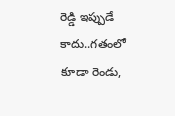రెడ్డి ఇప్పుడే కాదు..గతంలో కూడా రెండు,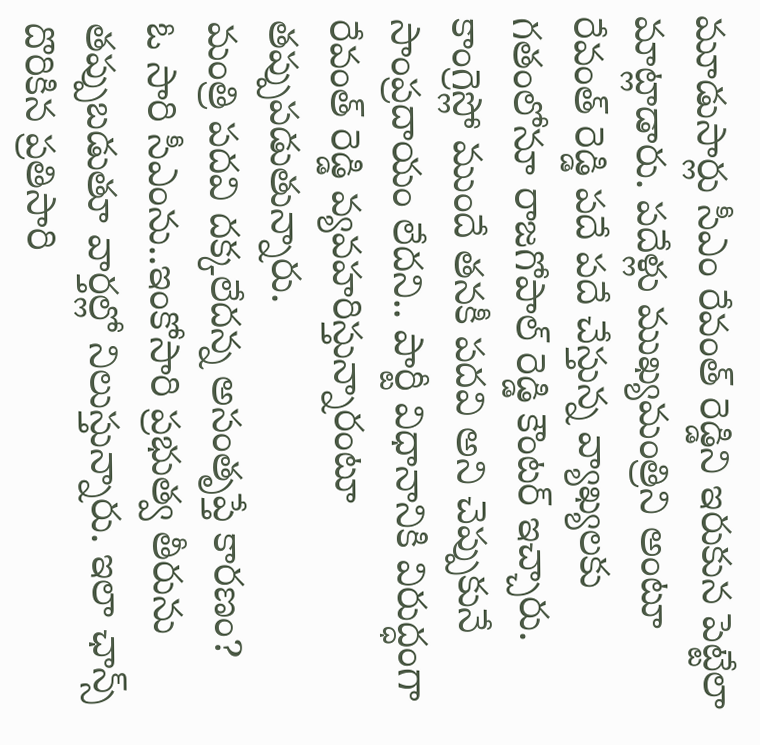మూడుసార్లు సీఎం రేవంత్ రెడ్డిని ఇరుకున పెట్టేలా మాట్లాడారు. పదేళ్లు ముఖ్యమంత్రిని అంటూ రేవంత్ రెడ్డి పదే పదే చేస్తున్న వ్యాఖ్యలకు గతంలోనూ రాజగోపాల్ రెడ్డి కౌంటర్ ఇచ్చారు. కాంగ్రెస్లో ముందే తనకీ పదవి అని చెప్పుకునే సాంప్రదాయం లేదని.. పార్టీ విధానానికి విరుద్ధంగా రేవంత్ రెడ్డి వ్యవహరిస్తున్నారంటూ తప్పుపడుతున్నారు.
మంత్రి పదవి దక్కలేదన్న అసంతృప్తే కారణం?
ఓ సారి సీఎంను..ఇంకోసారి ప్రభుత్వ తీరును తప్పుబడుతూ వార్తల్లో నిలుస్తున్నారు. ఇలా ఛాన్స్ దొరికిన ప్రతిసారి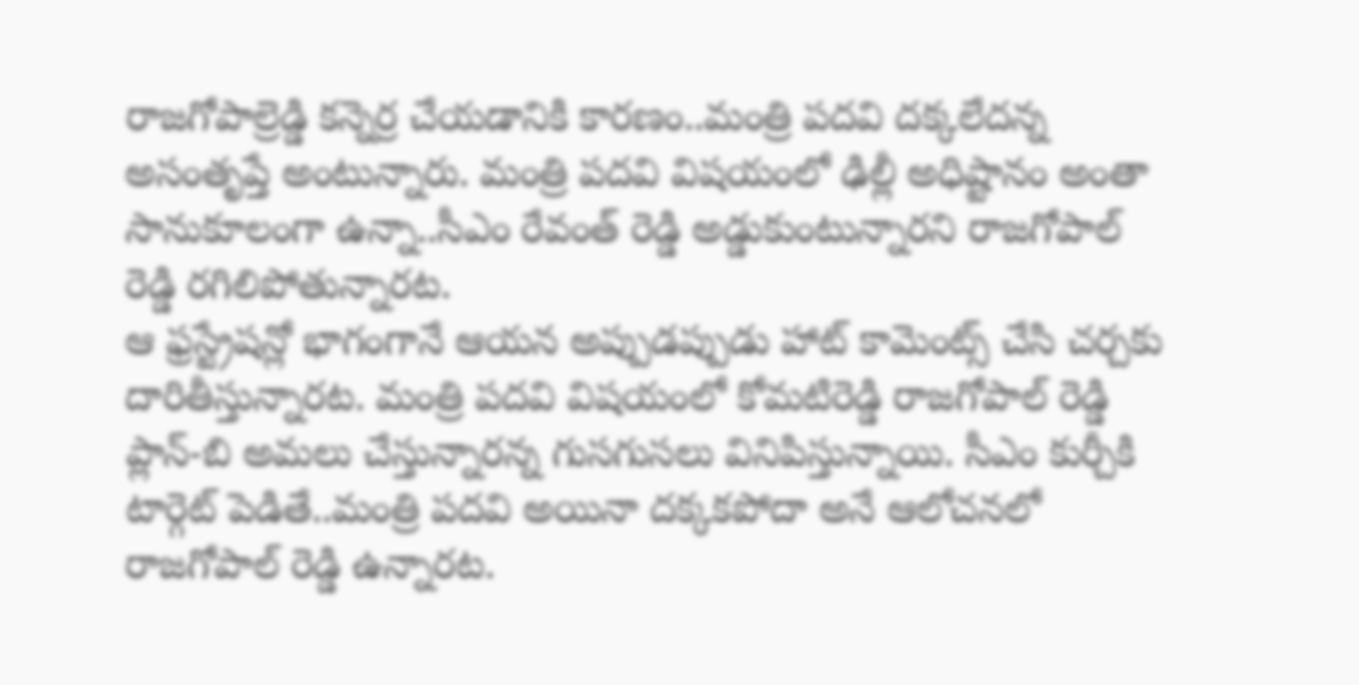రాజగోపాల్రెడ్డి కన్నెర్ర చేయడానికి కారణం..మంత్రి పదవి దక్కలేదన్న అసంతృప్తే అంటున్నారు. మంత్రి పదవి విషయంలో ఢిల్లీ అధిష్టానం అంతా సానుకూలంగా ఉన్నా..సీఎం రేవంత్ రెడ్డి అడ్డుకుంటున్నారని రాజగోపాల్ రెడ్డి రగిలిపోతున్నారట.
ఆ ఫ్రస్ట్రేషన్లో భాగంగానే ఆయన అప్పుడప్పుడు హాట్ కామెంట్స్ చేసి చర్చకు దారితీస్తున్నారట. మంత్రి పదవి విషయంలో కోమటిరెడ్డి రాజగోపాల్ రెడ్డి ప్లాన్-బి అమలు చేస్తున్నారన్న గుసగుసలు వినిపిస్తున్నాయి. సీఎం కుర్చీకి టార్గెట్ పెడితే..మంత్రి పదవి అయినా దక్కకపోదా అనే ఆలోచనలో రాజగోపాల్ రెడ్డి ఉన్నారట.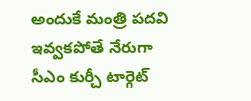అందుకే మంత్రి పదవి ఇవ్వకపోతే నేరుగా సీఎం కుర్చీ టార్గెట్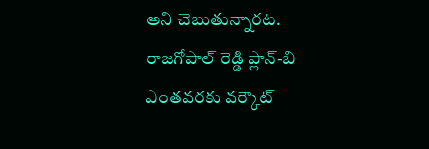అని చెబుతున్నారట. రాజగోపాల్ రెడ్డి ప్లాన్-బి ఎంతవరకు వర్కౌట్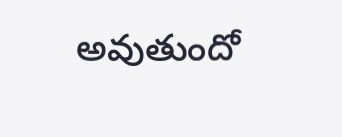అవుతుందో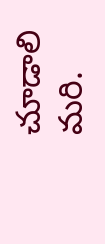చూడాలి మరి.